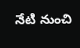నేటి నుంచి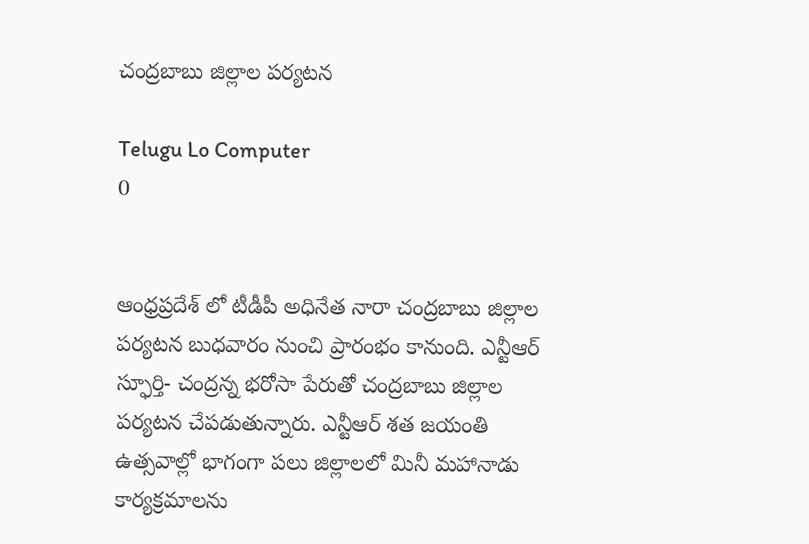చంద్రబాబు జిల్లాల పర్యటన

Telugu Lo Computer
0


ఆంధ్రప్రదేశ్ లో టీడీపీ అధినేత నారా చంద్రబాబు జిల్లాల పర్యటన బుధవారం నుంచి ప్రారంభం కానుంది. ఎన్టీఆర్ స్ఫూర్తి- చంద్రన్న భరోసా పేరుతో చంద్రబాబు జిల్లాల పర్యటన చేపడుతున్నారు. ఎన్టీఆర్ శత జయంతి ఉత్సవాల్లో భాగంగా పలు జిల్లాలలో మినీ మహానాడు కార్యక్రమాలను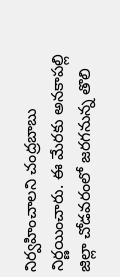నిర్వహించాలని చంద్రబాబు నిర్ణయించారు. ఈ మేరకు అనకాపల్లి జిల్లా చోడవరంలో జరగనున్న తొలి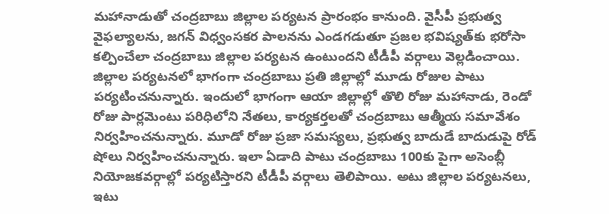మహానాడుతో చంద్రబాబు జిల్లాల పర్యటన ప్రారంభం కానుంది. వైసీపీ ప్రభుత్వ వైఫల్యాలను, జగన్ విధ్వంసకర పాలనను ఎండగడుతూ ప్రజల భవిష్యత్‌కు భరోసా కల్పించేలా చంద్రబాబు జిల్లాల పర్యటన ఉంటుందని టీడీపీ వర్గాలు వెల్లడించాయి. జిల్లాల పర్యటనలో భాగంగా చంద్రబాబు ప్రతి జిల్లాల్లో మూడు రోజుల పాటు పర్యటించనున్నారు. ఇందులో భాగంగా ఆయా జిల్లాల్లో తొలి రోజు మహానాడు, రెండో రోజు పార్లమెంటు పరిధిలోని నేతలు, కార్యకర్తలతో చంద్రబాబు ఆత్మీయ సమావేశం నిర్వహించనున్నారు. మూడో రోజు ప్రజా సమస్యలు, ప్రభుత్వ బాదుడే బాదుడుపై రోడ్ షోలు నిర్వహించనున్నారు. ఇలా ఏడాది పాటు చంద్రబాబు 100కు పైగా అసెంబ్లీ నియోజకవర్గాల్లో పర్యటిస్తారని టీడీపీ వర్గాలు తెలిపాయి. అటు జిల్లాల పర్యటనలు, ఇటు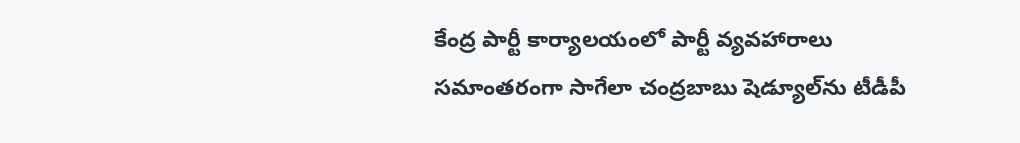కేంద్ర పార్టీ కార్యాలయంలో పార్టీ వ్యవహారాలు సమాంతరంగా సాగేలా చంద్రబాబు షెడ్యూల్‌ను టీడీపీ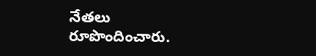నేతలు రూపొందించారు.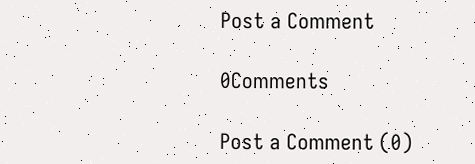Post a Comment

0Comments

Post a Comment (0)